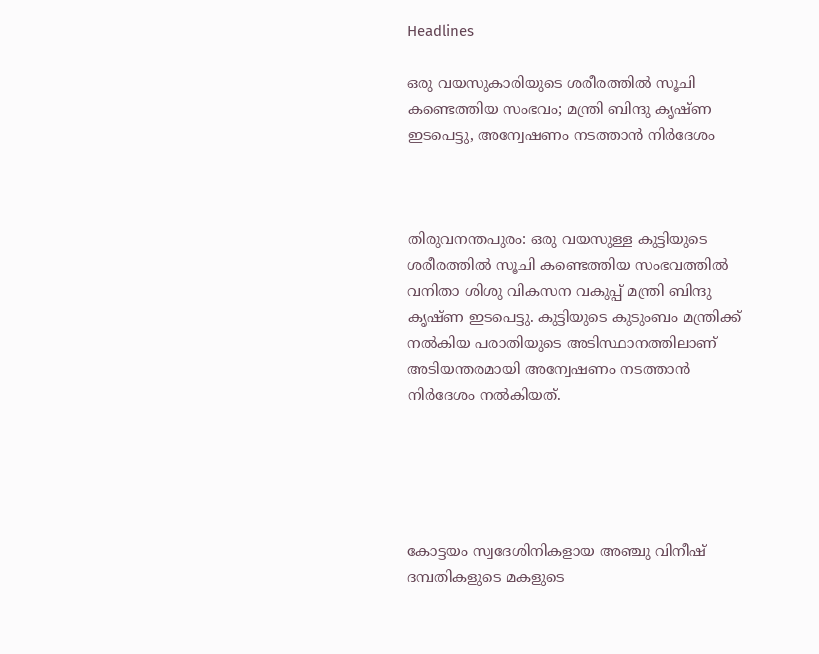Headlines

ഒരു വയസുകാരിയുടെ ശരീരത്തിൽ സൂചി കണ്ടെത്തിയ സംഭവം; മന്ത്രി ബിന്ദു കൃഷ്ണ ഇടപെട്ടു, അന്വേഷണം നടത്താൻ നിർദേശം



തിരുവനന്തപുരം: ഒരു വയസുള്ള കുട്ടിയുടെ ശരീരത്തിൽ സൂചി കണ്ടെത്തിയ സംഭവത്തിൽ വനിതാ ശിശു വികസന വകുപ്പ് മന്ത്രി ബിന്ദു കൃഷ്ണ ഇടപെട്ടു. കുട്ടിയുടെ കുടുംബം മന്ത്രിക്ക് നൽകിയ പരാതിയുടെ അടിസ്ഥാനത്തിലാണ് അടിയന്തരമായി അന്വേഷണം നടത്താൻ നിർദേശം നൽകിയത്.





കോട്ടയം സ്വദേശിനികളായ അഞ്ചു വിനീഷ് ദമ്പതികളുടെ മകളുടെ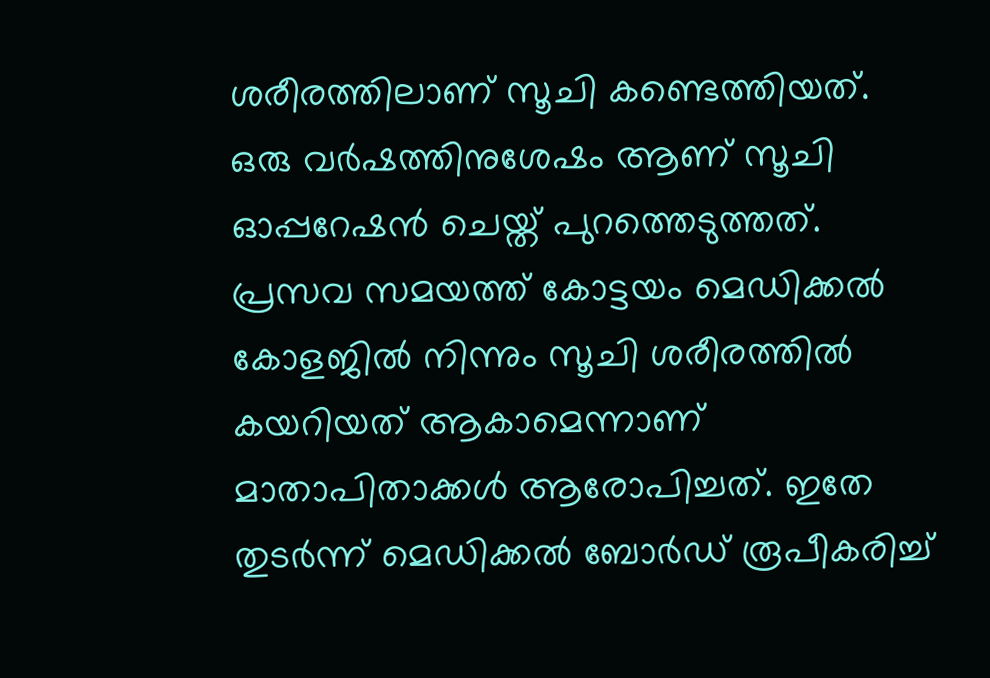ശരീരത്തിലാണ് സൂചി കണ്ടെത്തിയത്. ഒരു വർഷത്തിനുശേഷം ആണ് സൂചി ഓപ്പറേഷൻ ചെയ്ത് പുറത്തെടുത്തത്. പ്രസവ സമയത്ത് കോട്ടയം മെഡിക്കൽ കോളജിൽ നിന്നും സൂചി ശരീരത്തിൽ കയറിയത് ആകാമെന്നാണ് മാതാപിതാക്കൾ ആരോപിച്ചത്. ഇതേ തുടർന്ന് മെഡിക്കൽ ബോർഡ് രൂപീകരിച്ച്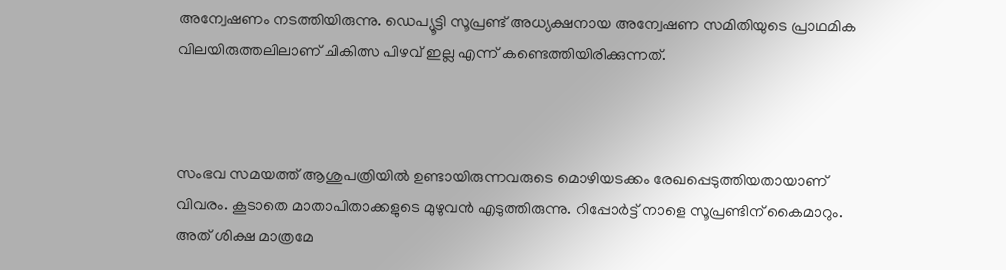അന്വേഷണം നടത്തിയിരുന്നു. ഡെപ്യൂട്ടി സൂപ്രണ്ട് അധ്യക്ഷനായ അന്വേഷണ സമിതിയുടെ പ്രാഥമിക വിലയിരുത്തലിലാണ് ചികിത്സ പിഴവ് ഇല്ല എന്ന് കണ്ടെത്തിയിരിക്കുന്നത്.



സംഭവ സമയത്ത് ആശുപത്രിയിൽ ഉണ്ടായിരുന്നവരുടെ മൊഴിയടക്കം രേഖപ്പെടുത്തിയതായാണ് വിവരം. കൂടാതെ മാതാപിതാക്കളുടെ മുഴുവൻ എടുത്തിരുന്നു. റിപ്പോർട്ട് നാളെ സൂപ്രണ്ടിന് കൈമാറും. അത് ശിക്ഷ മാത്രമേ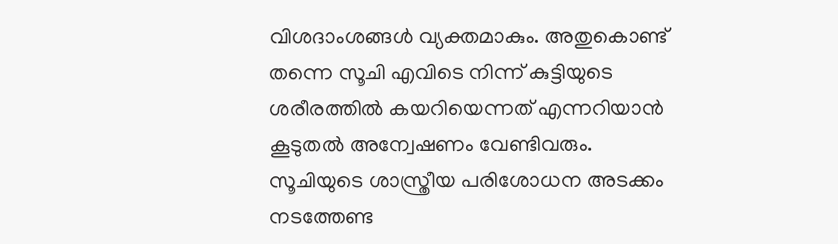വിശദാംശങ്ങൾ വ്യക്തമാകും. അതുകൊണ്ട് തന്നെ സൂചി എവിടെ നിന്ന് കുട്ടിയുടെ ശരീരത്തിൽ കയറിയെന്നത് എന്നറിയാൻ കൂടുതൽ അന്വേഷണം വേണ്ടിവരും. സൂചിയുടെ ശാസ്ത്രീയ പരിശോധന അടക്കം നടത്തേണ്ട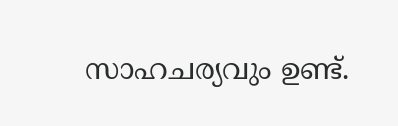സാഹചര്യവും ഉണ്ട്.